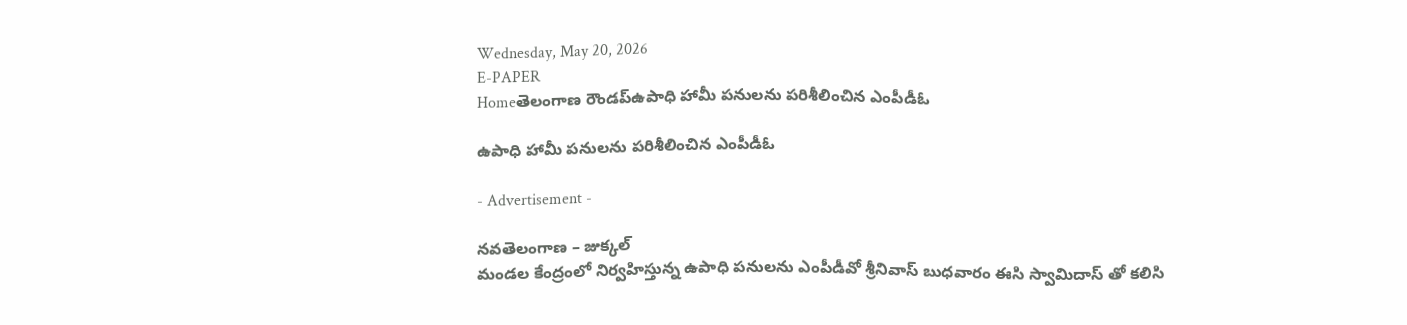Wednesday, May 20, 2026
E-PAPER
Homeతెలంగాణ రౌండప్ఉపాధి హామీ పనులను పరిశీలించిన ఎంపీడీఓ

ఉపాధి హామీ పనులను పరిశీలించిన ఎంపీడీఓ

- Advertisement -

నవతెలంగాణ – జుక్కల్
మండల కేంద్రంలో నిర్వహిస్తున్న ఉపాధి పనులను ఎంపీడీవో శ్రీనివాస్ బుధవారం ఈసి స్వామిదాస్ తో కలిసి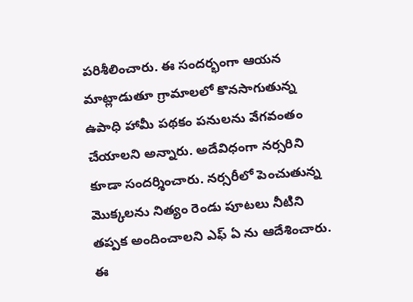పరిశీలించారు. ఈ సందర్భంగా ఆయన మాట్లాడుతూ గ్రామాలలో కొనసాగుతున్న ఉపాధి హామీ పథకం పనులను వేగవంతం చేయాలని అన్నారు. అదేవిధంగా నర్సరిని కూడా సందర్శించారు. నర్సరీలో పెంచుతున్న మొక్కలను నిత్యం రెండు పూటలు నీటిని తప్పక అందించాలని ఎఫ్ ఏ ను ఆదేశించారు. ఈ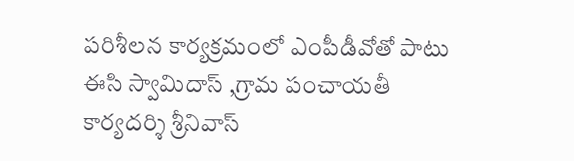పరిశీలన కార్యక్రమంలో ఎంపీడీవోతో పాటు ఈసి స్వామిదాస్ ,గ్రామ పంచాయతీ కార్యదర్శి శ్రీనివాస్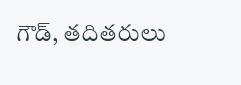గౌడ్, తదితరులు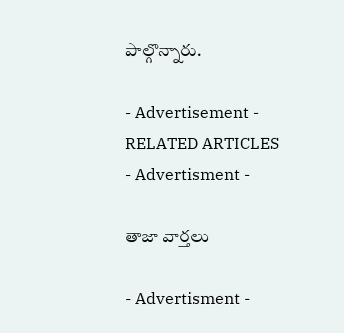పాల్గొన్నారు.

- Advertisement -
RELATED ARTICLES
- Advertisment -

తాజా వార్తలు

- Advertisment -